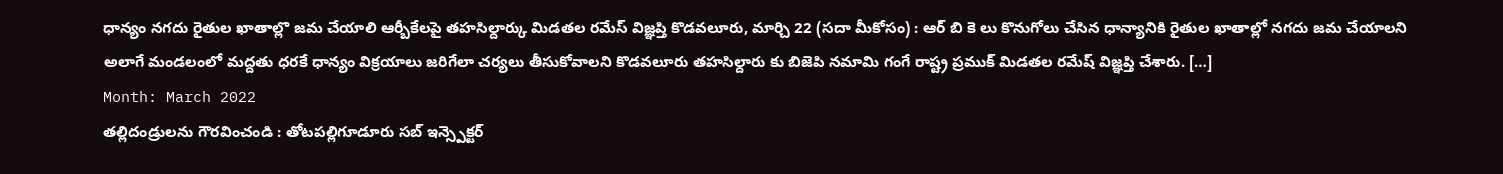ధాన్యం నగదు రైతుల ఖాతాల్లొ జమ చేయాలి ఆర్బీకేలపై తహసిల్దార్కు మిడతల రమేస్ విజ్ఞప్తి కొడవలూరు, మార్చి 22 (సదా మీకోసం) : ఆర్ బి కె లు కొనుగోలు చేసిన ధాన్యానికి రైతుల ఖాతాల్లో నగదు జమ చేయాలని అలాగే మండలంలో మద్దతు ధరకే ధాన్యం విక్రయాలు జరిగేలా చర్యలు తీసుకోవాలని కొడవలూరు తహసిల్దారు కు బిజెపి నమామి గంగే రాష్ట్ర ప్రముక్ మిడతల రమేష్ విజ్ఞప్తి చేశారు. […]
Month: March 2022
తల్లిదండ్రులను గౌరవించండి : తోటపల్లిగూడూరు సబ్ ఇన్స్పెక్టర్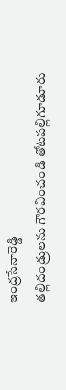ఇంద్రసేనారెడ్డి
తల్లిదండ్రులను గౌరవించండి తోటపల్లిగూడూరు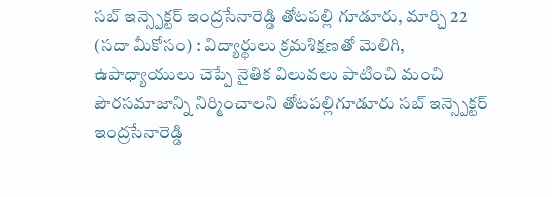సబ్ ఇన్స్పెక్టర్ ఇంద్రసేనారెడ్డి తోటపల్లి గూడూరు, మార్చి 22 (సదా మీకోసం) : విద్యార్థులు క్రమశిక్షణతో మెలిగి, ఉపాధ్యాయులు చెప్పే నైతిక విలువలు పాటించి మంచి పౌరసమాజాన్ని నిర్మించాలని తోటపల్లిగూడూరు సబ్ ఇన్స్పెక్టర్ ఇంద్రసేనారెడ్డి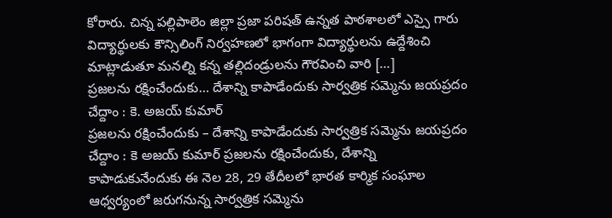కోరారు. చిన్న పల్లిపాలెం జిల్లా ప్రజా పరిషత్ ఉన్నత పాఠశాలలో ఎస్సై గారు విద్యార్థులకు కౌన్సిలింగ్ నిర్వహణలో భాగంగా విద్యార్థులను ఉద్దేశించి మాట్లాడుతూ మనల్ని కన్న తల్లిదండ్రులను గౌరవించి వారి […]
ప్రజలను రక్షించేందుకు… దేశాన్ని కాపాడేందుకు సార్వత్రిక సమ్మెను జయప్రదం చేద్దాం : కె. అజయ్ కుమార్
ప్రజలను రక్షించేందుకు – దేశాన్ని కాపాడేందుకు సార్వత్రిక సమ్మెను జయప్రదం చేద్దాం : కె అజయ్ కుమార్ ప్రజలను రక్షించేందుకు, దేశాన్ని కాపాడుకునేందుకు ఈ నెల 28, 29 తేదీలలో భారత కార్మిక సంఘాల ఆధ్వర్యంలో జరుగనున్న సార్వత్రిక సమ్మెను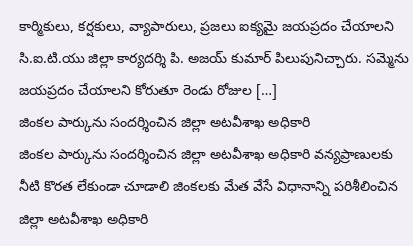కార్మికులు, కర్షకులు, వ్యాపారులు, ప్రజలు ఐక్యమై జయప్రదం చేయాలని సి.ఐ.టి.యు జిల్లా కార్యదర్శి పి. అజయ్ కుమార్ పిలుపునిచ్చారు. సమ్మెను జయప్రదం చేయాలని కోరుతూ రెండు రోజుల […]
జింకల పార్కును సందర్శించిన జిల్లా అటవీశాఖ అధికారి
జింకల పార్కును సందర్శించిన జిల్లా అటవీశాఖ అధికారి వన్యప్రాణులకు నీటి కొరత లేకుండా చూడాలి జింకలకు మేత వేసే విధానాన్ని పరిశీలించిన జిల్లా అటవీశాఖ అధికారి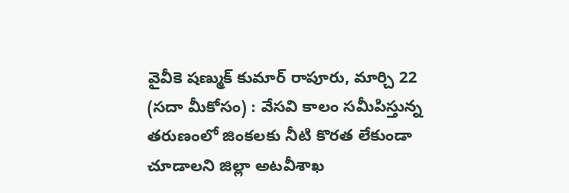వైవీకె షణ్ముక్ కుమార్ రాపూరు, మార్చి 22 (సదా మీకోసం) : వేసవి కాలం సమీపిస్తున్న తరుణంలో జింకలకు నీటి కొరత లేకుండా చూడాలని జిల్లా అటవీశాఖ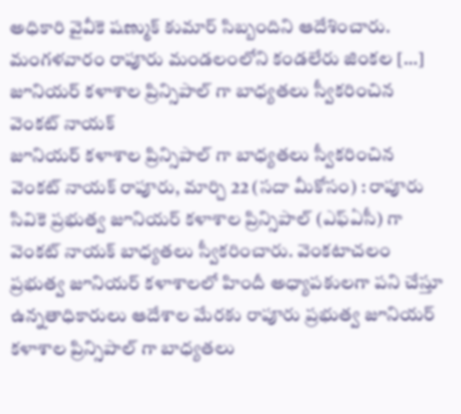అధికారి వైవీకె షణ్ముక్ కుమార్ సిబ్బందిని ఆదేశించారు. మంగళవారం రాపూరు మండలంలోని కండలేరు జింకల […]
జూనియర్ కళాశాల ప్రిన్సిపాల్ గా బాధ్యతలు స్వీకరించిన వెంకట్ నాయక్
జూనియర్ కళాశాల ప్రిన్సిపాల్ గా బాధ్యతలు స్వీకరించిన వెంకట్ నాయక్ రాపూరు, మార్చి 22 (సదా మీకోసం) : రాపూరు సివికె ప్రభుత్వ జూనియర్ కళాశాల ప్రిన్సిపాల్ (ఎఫ్ఏసీ) గా వెంకట్ నాయక్ బాధ్యతలు స్వీకరించారు. వెంకటాచలం ప్రభుత్వ జూనియర్ కళాశాలలో హిందీ అధ్యాపకులగా పని చేస్తూ ఉన్నతాధికారులు ఆదేశాల మేరకు రాపూరు ప్రభుత్వ జూనియర్ కళాశాల ప్రిన్సిపాల్ గా బాధ్యతలు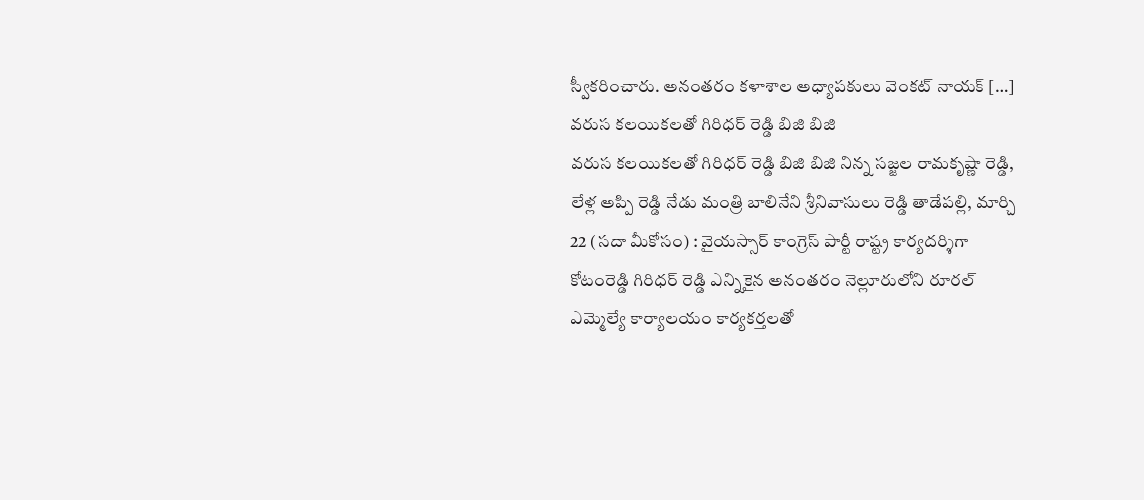స్వీకరించారు. అనంతరం కళాశాల అధ్యాపకులు వెంకట్ నాయక్ […]
వరుస కలయికలతో గిరిధర్ రెడ్డి బిజి బిజి
వరుస కలయికలతో గిరిధర్ రెడ్డి బిజి బిజి నిన్న సజ్జల రామకృష్ణా రెడ్డి, లేళ్ల అప్పి రెడ్డి నేడు మంత్రి బాలినేని శ్రీనివాసులు రెడ్డి తాడేపల్లి, మార్చి 22 (సదా మీకోసం) : వైయస్సార్ కాంగ్రెస్ పార్టీ రాష్ట్ర కార్యదర్శిగా కోటంరెడ్డి గిరిధర్ రెడ్డి ఎన్నికైన అనంతరం నెల్లూరులోని రూరల్ ఎమ్మెల్యే కార్యాలయం కార్యకర్తలతో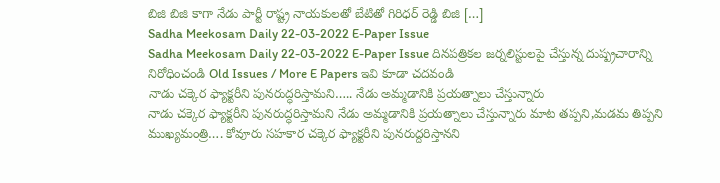బిజి బిజి కాగా నేడు పార్టీ రాష్ట్ర నాయకులతో బేటితో గిరిధర్ రెడ్డి బిజి […]
Sadha Meekosam Daily 22-03-2022 E-Paper Issue
Sadha Meekosam Daily 22-03-2022 E-Paper Issue దినపత్రికల జర్నలిస్టులపై చేస్తున్న దుష్ప్రచారాన్ని నిరోధించండి Old Issues / More E Papers ఇవి కూడా చదవండి
నాడు చక్కెర ఫ్యాక్టరీని పునరుద్ధరిస్తామని….. నేడు అమ్మడానికి ప్రయత్నాలు చేస్తున్నారు
నాడు చక్కెర ఫ్యాక్టరీని పునరుద్ధరిస్తామని నేడు అమ్మడానికి ప్రయత్నాలు చేస్తున్నారు మాట తప్పని,మడమ తిప్పని ముఖ్యమంత్రి…. కోవూరు సహకార చక్కెర ఫ్యాక్టరీని పునరుద్దరిస్తానని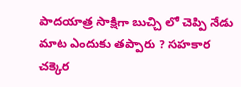పాదయాత్ర సాక్షిగా బుచ్చి లో చెప్పి నేడు మాట ఎందుకు తప్పారు ? సహకార చక్కెర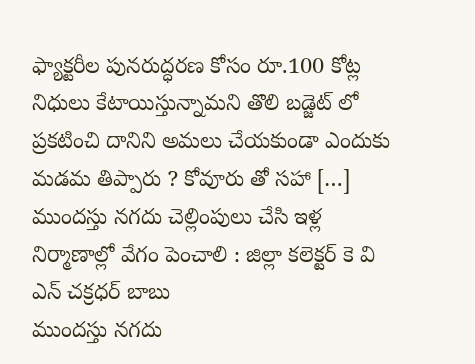ఫ్యాక్టరీల పునరుద్ధరణ కోసం రూ.100 కోట్ల నిధులు కేటాయిస్తున్నామని తొలి బడ్జెట్ లో ప్రకటించి దానిని అమలు చేయకుండా ఎందుకు మడమ తిప్పారు ? కోవూరు తో సహా […]
ముందస్తు నగదు చెల్లింపులు చేసి ఇళ్ల నిర్మాణాల్లో వేగం పెంచాలి : జిల్లా కలెక్టర్ కె వి ఎన్ చక్రధర్ బాబు
ముందస్తు నగదు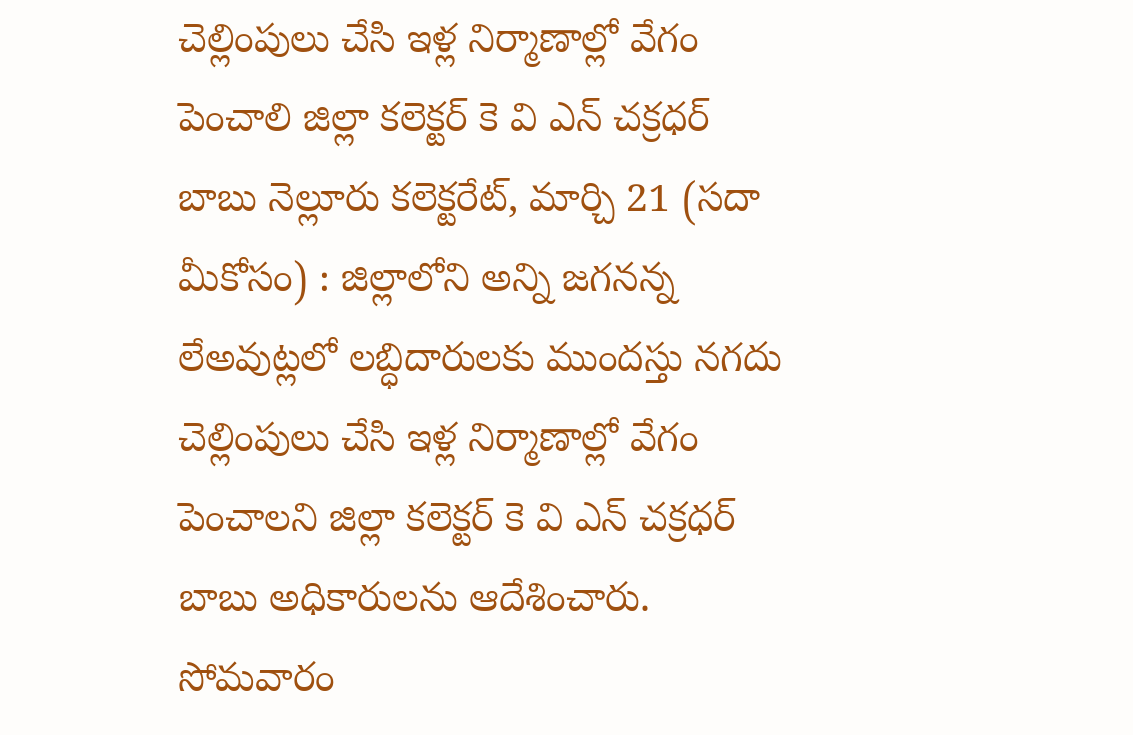చెల్లింపులు చేసి ఇళ్ల నిర్మాణాల్లో వేగం పెంచాలి జిల్లా కలెక్టర్ కె వి ఎన్ చక్రధర్ బాబు నెల్లూరు కలెక్టరేట్, మార్చి 21 (సదా మీకోసం) : జిల్లాలోని అన్ని జగనన్న లేఅవుట్లలో లబ్ధిదారులకు ముందస్తు నగదు చెల్లింపులు చేసి ఇళ్ల నిర్మాణాల్లో వేగం పెంచాలని జిల్లా కలెక్టర్ కె వి ఎన్ చక్రధర్ బాబు అధికారులను ఆదేశించారు. సోమవారం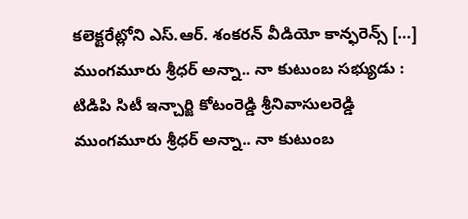కలెక్టరేట్లోని ఎస్.ఆర్. శంకరన్ వీడియో కాన్ఫరెన్స్ […]
ముంగమూరు శ్రీధర్ అన్నా.. నా కుటుంబ సభ్యుడు : టిడిపి సిటీ ఇన్చార్జి కోటంరెడ్డి శ్రీనివాసులరెడ్డి
ముంగమూరు శ్రీధర్ అన్నా.. నా కుటుంబ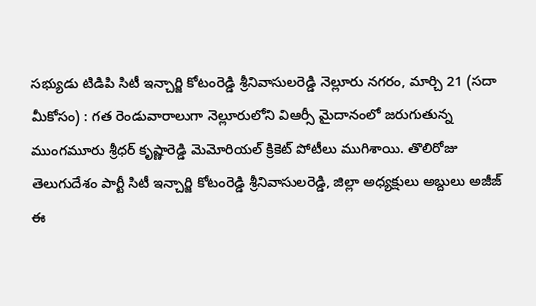సభ్యుడు టిడిపి సిటీ ఇన్చార్జి కోటంరెడ్డి శ్రీనివాసులరెడ్డి నెల్లూరు నగరం, మార్చి 21 (సదా మీకోసం) : గత రెండువారాలుగా నెల్లూరులోని విఆర్సీ మైదానంలో జరుగుతున్న ముంగమూరు శ్రీధర్ కృష్ణారెడ్డి మెమోరియల్ క్రికెట్ పోటీలు ముగిశాయి. తొలిరోజు తెలుగుదేశం పార్టీ సిటీ ఇన్చార్జి కోటంరెడ్డి శ్రీనివాసులరెడ్డి, జిల్లా అధ్యక్షులు అబ్దులు అజీజ్ ఈ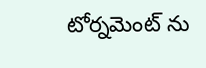టోర్నమెంట్ ను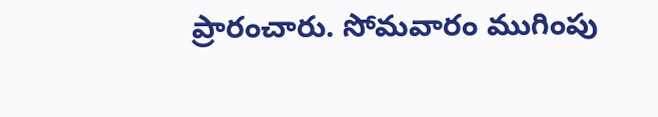ప్రారంచారు. సోమవారం ముగింపు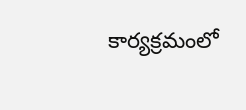కార్యక్రమంలో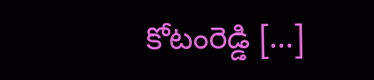కోటంరెడ్డి […]